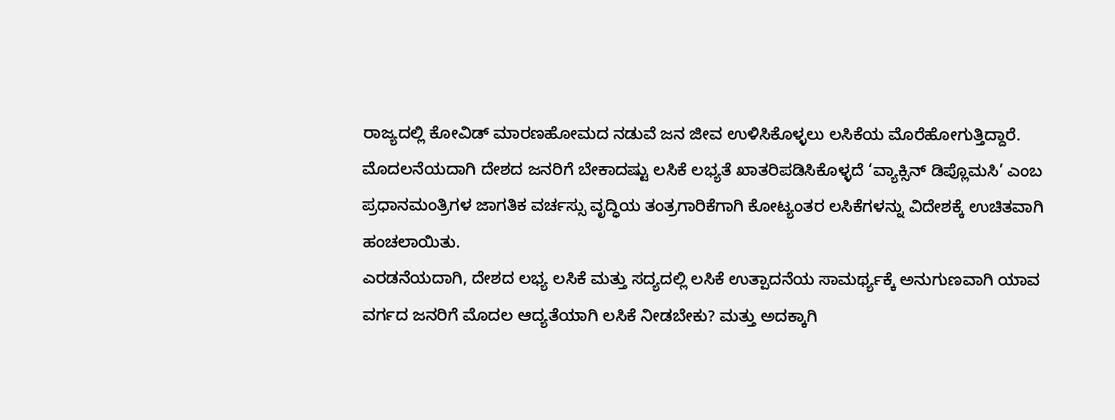ರಾಜ್ಯದಲ್ಲಿ ಕೋವಿಡ್ ಮಾರಣಹೋಮದ ನಡುವೆ ಜನ ಜೀವ ಉಳಿಸಿಕೊಳ್ಳಲು ಲಸಿಕೆಯ ಮೊರೆಹೋಗುತ್ತಿದ್ದಾರೆ. ಮೊದಲನೆಯದಾಗಿ ದೇಶದ ಜನರಿಗೆ ಬೇಕಾದಷ್ಟು ಲಸಿಕೆ ಲಭ್ಯತೆ ಖಾತರಿಪಡಿಸಿಕೊಳ್ಳದೆ ‘ವ್ಯಾಕ್ಸಿನ್ ಡಿಪ್ಲೊಮಸಿ’ ಎಂಬ ಪ್ರಧಾನಮಂತ್ರಿಗಳ ಜಾಗತಿಕ ವರ್ಚಸ್ಸು ವೃದ್ಧಿಯ ತಂತ್ರಗಾರಿಕೆಗಾಗಿ ಕೋಟ್ಯಂತರ ಲಸಿಕೆಗಳನ್ನು ವಿದೇಶಕ್ಕೆ ಉಚಿತವಾಗಿ ಹಂಚಲಾಯಿತು.
ಎರಡನೆಯದಾಗಿ, ದೇಶದ ಲಭ್ಯ ಲಸಿಕೆ ಮತ್ತು ಸದ್ಯದಲ್ಲಿ ಲಸಿಕೆ ಉತ್ಪಾದನೆಯ ಸಾಮರ್ಥ್ಯಕ್ಕೆ ಅನುಗುಣವಾಗಿ ಯಾವ ವರ್ಗದ ಜನರಿಗೆ ಮೊದಲ ಆದ್ಯತೆಯಾಗಿ ಲಸಿಕೆ ನೀಡಬೇಕು? ಮತ್ತು ಅದಕ್ಕಾಗಿ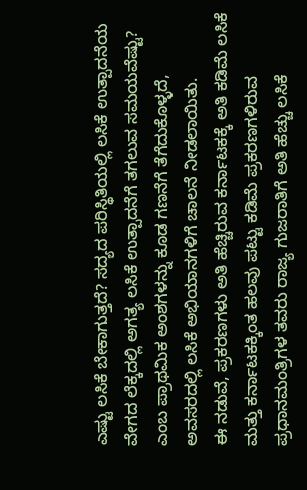ಎಷ್ಟು ಲಸಿಕೆ ಬೇಕಾಗುತ್ತದೆ? ಸದ್ಯದ ಪರಿಸ್ಥಿತಿಯಲ್ಲಿ ಲಸಿಕೆ ಉತ್ಪಾದನೆಯ ವೇಗದ ಲೆಕ್ಕದಲ್ಲಿ ಅಗತ್ಯ ಲಸಿಕೆ ಉತ್ಪಾದನೆಗೆ ತಗಲುವ ಸಮಯವೆಷ್ಟು? ಎಂಬ ಪ್ರಾಥಮಿಕ ಅಂಶಗಳನ್ನು ಕೂಡ ಗಣನೆಗೆ ತೆಗೆದುಕೊಳ್ಳದೆ, ಅವಸರದಲ್ಲಿ ಲಸಿಕೆ ಅಭಿಯಾನಗಳಿಗೆ ಚಾಲನೆ ನೀಡಲಾಯಿತು.
ಈ ನಡುವೆ, ಪ್ರಕರಣಗಳು ಅತಿ ಹೆಚ್ಚಿರುವ ಕರ್ನಾಟಕಕ್ಕೆ ಅತಿ ಕಡಿಮೆ ಲಸಿಕೆ ಮತ್ತು ಕರ್ನಾಟಕಕ್ಕಿಂತ ಹಲವು ಪಟ್ಟು ಕಡಿಮೆ ಪ್ರಕರಣಗಳಿರುವ ಪ್ರಧಾನಮಂತ್ರಿಗಳ ತವರು ರಾಜ್ಯ ಗುಜರಾತಿಗೆ ಅತಿ ಹೆಚ್ಚು ಲಸಿಕೆ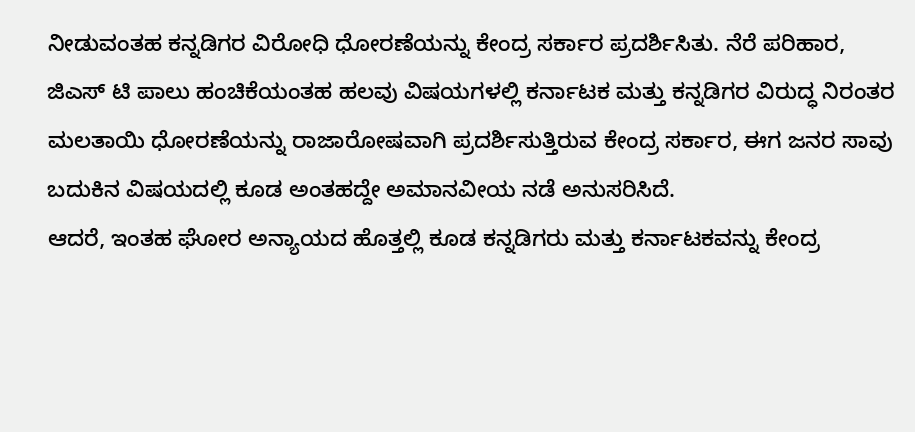ನೀಡುವಂತಹ ಕನ್ನಡಿಗರ ವಿರೋಧಿ ಧೋರಣೆಯನ್ನು ಕೇಂದ್ರ ಸರ್ಕಾರ ಪ್ರದರ್ಶಿಸಿತು. ನೆರೆ ಪರಿಹಾರ, ಜಿಎಸ್ ಟಿ ಪಾಲು ಹಂಚಿಕೆಯಂತಹ ಹಲವು ವಿಷಯಗಳಲ್ಲಿ ಕರ್ನಾಟಕ ಮತ್ತು ಕನ್ನಡಿಗರ ವಿರುದ್ಧ ನಿರಂತರ ಮಲತಾಯಿ ಧೋರಣೆಯನ್ನು ರಾಜಾರೋಷವಾಗಿ ಪ್ರದರ್ಶಿಸುತ್ತಿರುವ ಕೇಂದ್ರ ಸರ್ಕಾರ, ಈಗ ಜನರ ಸಾವು ಬದುಕಿನ ವಿಷಯದಲ್ಲಿ ಕೂಡ ಅಂತಹದ್ದೇ ಅಮಾನವೀಯ ನಡೆ ಅನುಸರಿಸಿದೆ.
ಆದರೆ, ಇಂತಹ ಘೋರ ಅನ್ಯಾಯದ ಹೊತ್ತಲ್ಲಿ ಕೂಡ ಕನ್ನಡಿಗರು ಮತ್ತು ಕರ್ನಾಟಕವನ್ನು ಕೇಂದ್ರ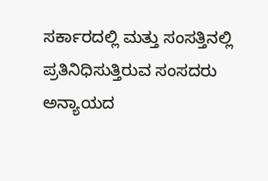ಸರ್ಕಾರದಲ್ಲಿ ಮತ್ತು ಸಂಸತ್ತಿನಲ್ಲಿ ಪ್ರತಿನಿಧಿಸುತ್ತಿರುವ ಸಂಸದರು ಅನ್ಯಾಯದ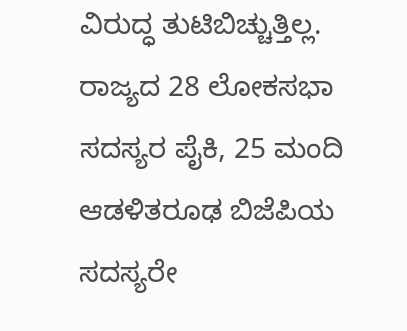ವಿರುದ್ಧ ತುಟಿಬಿಚ್ಚುತ್ತಿಲ್ಲ. ರಾಜ್ಯದ 28 ಲೋಕಸಭಾ ಸದಸ್ಯರ ಪೈಕಿ, 25 ಮಂದಿ ಆಡಳಿತರೂಢ ಬಿಜೆಪಿಯ ಸದಸ್ಯರೇ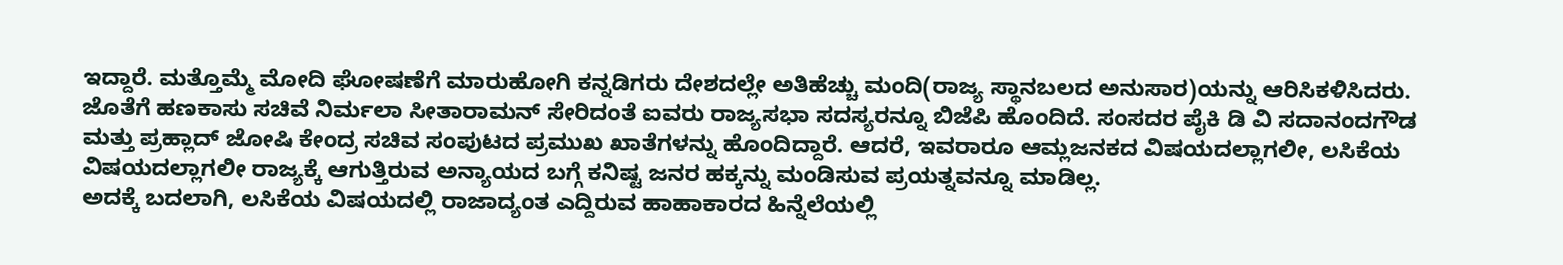ಇದ್ದಾರೆ. ಮತ್ತೊಮ್ಮೆ ಮೋದಿ ಘೋಷಣೆಗೆ ಮಾರುಹೋಗಿ ಕನ್ನಡಿಗರು ದೇಶದಲ್ಲೇ ಅತಿಹೆಚ್ಚು ಮಂದಿ(ರಾಜ್ಯ ಸ್ಥಾನಬಲದ ಅನುಸಾರ)ಯನ್ನು ಆರಿಸಿಕಳಿಸಿದರು. ಜೊತೆಗೆ ಹಣಕಾಸು ಸಚಿವೆ ನಿರ್ಮಲಾ ಸೀತಾರಾಮನ್ ಸೇರಿದಂತೆ ಐವರು ರಾಜ್ಯಸಭಾ ಸದಸ್ಯರನ್ನೂ ಬಿಜೆಪಿ ಹೊಂದಿದೆ. ಸಂಸದರ ಪೈಕಿ ಡಿ ವಿ ಸದಾನಂದಗೌಡ ಮತ್ತು ಪ್ರಹ್ಲಾದ್ ಜೋಷಿ ಕೇಂದ್ರ ಸಚಿವ ಸಂಪುಟದ ಪ್ರಮುಖ ಖಾತೆಗಳನ್ನು ಹೊಂದಿದ್ದಾರೆ. ಆದರೆ, ಇವರಾರೂ ಆಮ್ಲಜನಕದ ವಿಷಯದಲ್ಲಾಗಲೀ, ಲಸಿಕೆಯ ವಿಷಯದಲ್ಲಾಗಲೀ ರಾಜ್ಯಕ್ಕೆ ಆಗುತ್ತಿರುವ ಅನ್ಯಾಯದ ಬಗ್ಗೆ ಕನಿಷ್ಟ ಜನರ ಹಕ್ಕನ್ನು ಮಂಡಿಸುವ ಪ್ರಯತ್ನವನ್ನೂ ಮಾಡಿಲ್ಲ.
ಅದಕ್ಕೆ ಬದಲಾಗಿ, ಲಸಿಕೆಯ ವಿಷಯದಲ್ಲಿ ರಾಜಾದ್ಯಂತ ಎದ್ದಿರುವ ಹಾಹಾಕಾರದ ಹಿನ್ನೆಲೆಯಲ್ಲಿ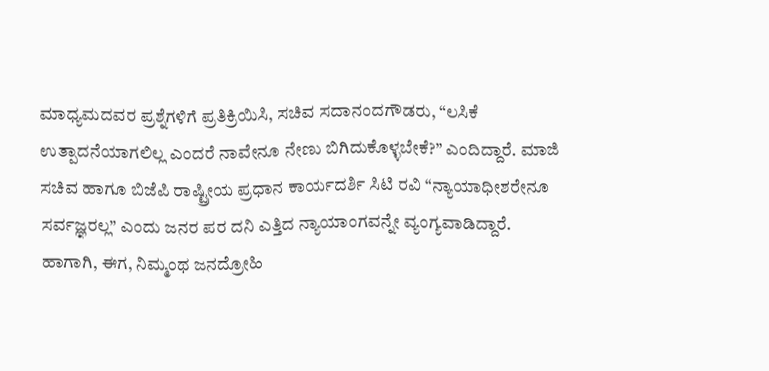ಮಾಧ್ಯಮದವರ ಪ್ರಶ್ನೆಗಳಿಗೆ ಪ್ರತಿಕ್ರಿಯಿಸಿ, ಸಚಿವ ಸದಾನಂದಗೌಡರು, “ಲಸಿಕೆ ಉತ್ಪಾದನೆಯಾಗಲಿಲ್ಲ ಎಂದರೆ ನಾವೇನೂ ನೇಣು ಬಿಗಿದುಕೊಳ್ಳಬೇಕೆ?” ಎಂದಿದ್ದಾರೆ. ಮಾಜಿ ಸಚಿವ ಹಾಗೂ ಬಿಜೆಪಿ ರಾಷ್ಟ್ರೀಯ ಪ್ರಧಾನ ಕಾರ್ಯದರ್ಶಿ ಸಿಟಿ ರವಿ “ನ್ಯಾಯಾಧೀಶರೇನೂ ಸರ್ವಜ್ಞರಲ್ಲ” ಎಂದು ಜನರ ಪರ ದನಿ ಎತ್ತಿದ ನ್ಯಾಯಾಂಗವನ್ನೇ ವ್ಯಂಗ್ಯವಾಡಿದ್ದಾರೆ.
ಹಾಗಾಗಿ, ಈಗ, ನಿಮ್ಮಂಥ ಜನದ್ರೋಹಿ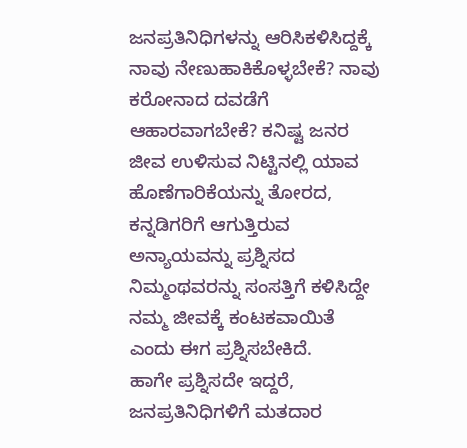ಜನಪ್ರತಿನಿಧಿಗಳನ್ನು ಆರಿಸಿಕಳಿಸಿದ್ದಕ್ಕೆ ನಾವು ನೇಣುಹಾಕಿಕೊಳ್ಳಬೇಕೆ? ನಾವು ಕರೋನಾದ ದವಡೆಗೆ ಆಹಾರವಾಗಬೇಕೆ? ಕನಿಷ್ಟ ಜನರ ಜೀವ ಉಳಿಸುವ ನಿಟ್ಟಿನಲ್ಲಿ ಯಾವ ಹೊಣೆಗಾರಿಕೆಯನ್ನು ತೋರದ, ಕನ್ನಡಿಗರಿಗೆ ಆಗುತ್ತಿರುವ ಅನ್ಯಾಯವನ್ನು ಪ್ರಶ್ನಿಸದ ನಿಮ್ಮಂಥವರನ್ನು ಸಂಸತ್ತಿಗೆ ಕಳಿಸಿದ್ದೇ ನಮ್ಮ ಜೀವಕ್ಕೆ ಕಂಟಕವಾಯಿತೆ ಎಂದು ಈಗ ಪ್ರಶ್ನಿಸಬೇಕಿದೆ.
ಹಾಗೇ ಪ್ರಶ್ನಿಸದೇ ಇದ್ದರೆ, ಜನಪ್ರತಿನಿಧಿಗಳಿಗೆ ಮತದಾರ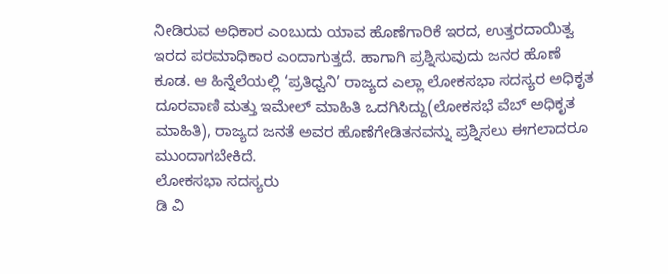ನೀಡಿರುವ ಅಧಿಕಾರ ಎಂಬುದು ಯಾವ ಹೊಣೆಗಾರಿಕೆ ಇರದ, ಉತ್ತರದಾಯಿತ್ವ ಇರದ ಪರಮಾಧಿಕಾರ ಎಂದಾಗುತ್ತದೆ. ಹಾಗಾಗಿ ಪ್ರಶ್ನಿಸುವುದು ಜನರ ಹೊಣೆ ಕೂಡ. ಆ ಹಿನ್ನೆಲೆಯಲ್ಲಿ ‘ಪ್ರತಿಧ್ವನಿ’ ರಾಜ್ಯದ ಎಲ್ಲಾ ಲೋಕಸಭಾ ಸದಸ್ಯರ ಅಧಿಕೃತ ದೂರವಾಣಿ ಮತ್ತು ಇಮೇಲ್ ಮಾಹಿತಿ ಒದಗಿಸಿದ್ದು(ಲೋಕಸಭೆ ವೆಬ್ ಅಧಿಕೃತ ಮಾಹಿತಿ), ರಾಜ್ಯದ ಜನತೆ ಅವರ ಹೊಣೆಗೇಡಿತನವನ್ನು ಪ್ರಶ್ನಿಸಲು ಈಗಲಾದರೂ ಮುಂದಾಗಬೇಕಿದೆ.
ಲೋಕಸಭಾ ಸದಸ್ಯರು
ಡಿ ವಿ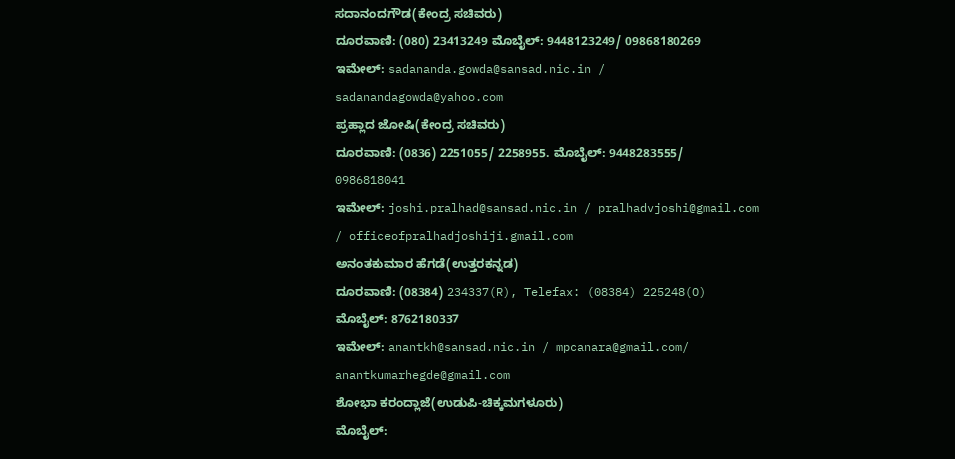ಸದಾನಂದಗೌಡ(ಕೇಂದ್ರ ಸಚಿವರು)
ದೂರವಾಣಿ: (080) 23413249 ಮೊಬೈಲ್: 9448123249/ 09868180269
ಇಮೇಲ್: sadananda.gowda@sansad.nic.in / sadanandagowda@yahoo.com
ಪ್ರಹ್ಲಾದ ಜೋಷಿ(ಕೇಂದ್ರ ಸಚಿವರು)
ದೂರವಾಣಿ: (0836) 2251055/ 2258955. ಮೊಬೈಲ್: 9448283555/ 0986818041
ಇಮೇಲ್: joshi.pralhad@sansad.nic.in / pralhadvjoshi@gmail.com / officeofpralhadjoshiji.gmail.com
ಅನಂತಕುಮಾರ ಹೆಗಡೆ(ಉತ್ತರಕನ್ನಡ)
ದೂರವಾಣಿ: (08384) 234337(R), Telefax: (08384) 225248(O) ಮೊಬೈಲ್: 8762180337
ಇಮೇಲ್: anantkh@sansad.nic.in / mpcanara@gmail.com/ anantkumarhegde@gmail.com
ಶೋಭಾ ಕರಂದ್ಲಾಜೆ(ಉಡುಪಿ-ಚಿಕ್ಕಮಗಳೂರು)
ಮೊಬೈಲ್: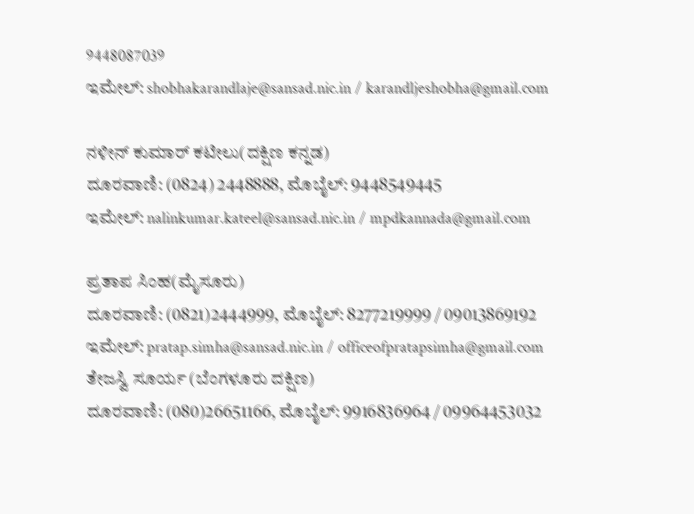9448087039
ಇಮೇಲ್: shobhakarandlaje@sansad.nic.in / karandljeshobha@gmail.com

ನಳೀನ್ ಕುಮಾರ್ ಕಟೀಲು(ದಕ್ಷಿಣ ಕನ್ನಡ)
ದೂರವಾಣಿ: (0824) 2448888, ಮೊಬೈಲ್: 9448549445
ಇಮೇಲ್: nalinkumar.kateel@sansad.nic.in / mpdkannada@gmail.com

ಪ್ರತಾಪ ಸಿಂಹ(ಮೈಸೂರು)
ದೂರವಾಣಿ: (0821)2444999, ಮೊಬೈಲ್: 8277219999 / 09013869192
ಇಮೇಲ್: pratap.simha@sansad.nic.in / officeofpratapsimha@gmail.com
ತೇಜಸ್ವಿ ಸೂರ್ಯ (ಬೆಂಗಳೂರು ದಕ್ಷಿಣ)
ದೂರವಾಣಿ: (080)26651166, ಮೊಬೈಲ್: 9916836964 / 09964453032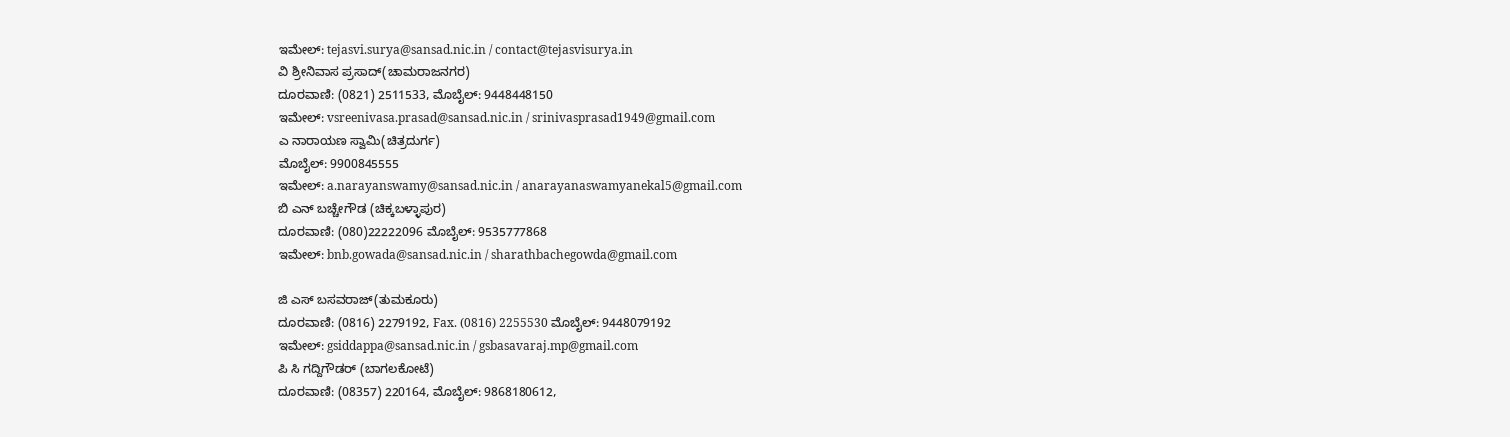ಇಮೇಲ್: tejasvi.surya@sansad.nic.in / contact@tejasvisurya.in
ವಿ ಶ್ರೀನಿವಾಸ ಪ್ರಸಾದ್(ಚಾಮರಾಜನಗರ)
ದೂರವಾಣಿ: (0821) 2511533, ಮೊಬೈಲ್: 9448448150
ಇಮೇಲ್: vsreenivasa.prasad@sansad.nic.in / srinivasprasad1949@gmail.com
ಎ ನಾರಾಯಣ ಸ್ವಾಮಿ(ಚಿತ್ರದುರ್ಗ)
ಮೊಬೈಲ್: 9900845555
ಇಮೇಲ್: a.narayanswamy@sansad.nic.in / anarayanaswamyanekal5@gmail.com
ಬಿ ಎನ್ ಬಚ್ಚೇಗೌಡ (ಚಿಕ್ಕಬಳ್ಳಾಪುರ)
ದೂರವಾಣಿ: (080)22222096 ಮೊಬೈಲ್: 9535777868
ಇಮೇಲ್: bnb.gowada@sansad.nic.in / sharathbachegowda@gmail.com

ಜಿ ಎಸ್ ಬಸವರಾಜ್(ತುಮಕೂರು)
ದೂರವಾಣಿ: (0816) 2279192, Fax. (0816) 2255530 ಮೊಬೈಲ್: 9448079192
ಇಮೇಲ್: gsiddappa@sansad.nic.in / gsbasavaraj.mp@gmail.com
ಪಿ ಸಿ ಗದ್ದಿಗೌಡರ್ (ಬಾಗಲಕೋಟೆ)
ದೂರವಾಣಿ: (08357) 220164, ಮೊಬೈಲ್: 9868180612,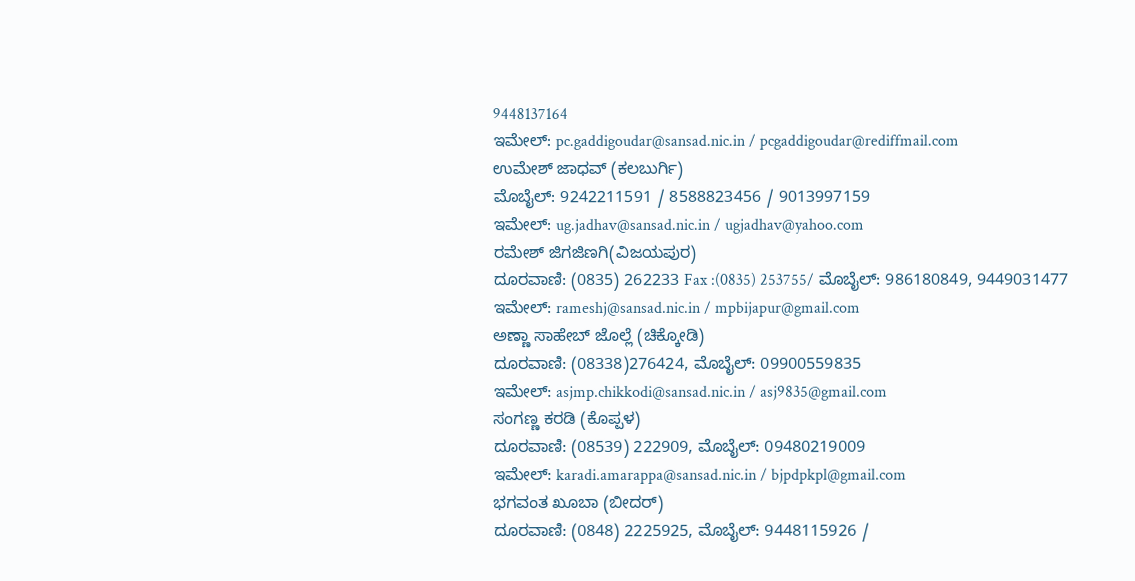9448137164
ಇಮೇಲ್: pc.gaddigoudar@sansad.nic.in / pcgaddigoudar@rediffmail.com
ಉಮೇಶ್ ಜಾಧವ್ (ಕಲಬುರ್ಗಿ)
ಮೊಬೈಲ್: 9242211591 / 8588823456 / 9013997159
ಇಮೇಲ್: ug.jadhav@sansad.nic.in / ugjadhav@yahoo.com
ರಮೇಶ್ ಜಿಗಜಿಣಗಿ(ವಿಜಯಪುರ)
ದೂರವಾಣಿ: (0835) 262233 Fax :(0835) 253755/ ಮೊಬೈಲ್: 986180849, 9449031477
ಇಮೇಲ್: rameshj@sansad.nic.in / mpbijapur@gmail.com
ಅಣ್ಣಾ ಸಾಹೇಬ್ ಜೊಲ್ಲೆ (ಚಿಕ್ಕೋಡಿ)
ದೂರವಾಣಿ: (08338)276424, ಮೊಬೈಲ್: 09900559835
ಇಮೇಲ್: asjmp.chikkodi@sansad.nic.in / asj9835@gmail.com
ಸಂಗಣ್ಣ ಕರಡಿ (ಕೊಪ್ಪಳ)
ದೂರವಾಣಿ: (08539) 222909, ಮೊಬೈಲ್: 09480219009
ಇಮೇಲ್: karadi.amarappa@sansad.nic.in / bjpdpkpl@gmail.com
ಭಗವಂತ ಖೂಬಾ (ಬೀದರ್)
ದೂರವಾಣಿ: (0848) 2225925, ಮೊಬೈಲ್: 9448115926 /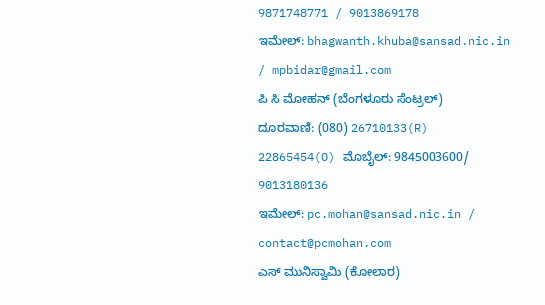9871748771 / 9013869178
ಇಮೇಲ್: bhagwanth.khuba@sansad.nic.in / mpbidar@gmail.com
ಪಿ ಸಿ ಮೋಹನ್ (ಬೆಂಗಳೂರು ಸೆಂಟ್ರಲ್)
ದೂರವಾಣಿ: (080) 26710133(R) 22865454(O) ಮೊಬೈಲ್: 9845003600/ 9013180136
ಇಮೇಲ್: pc.mohan@sansad.nic.in / contact@pcmohan.com
ಎಸ್ ಮುನಿಸ್ವಾಮಿ (ಕೋಲಾರ)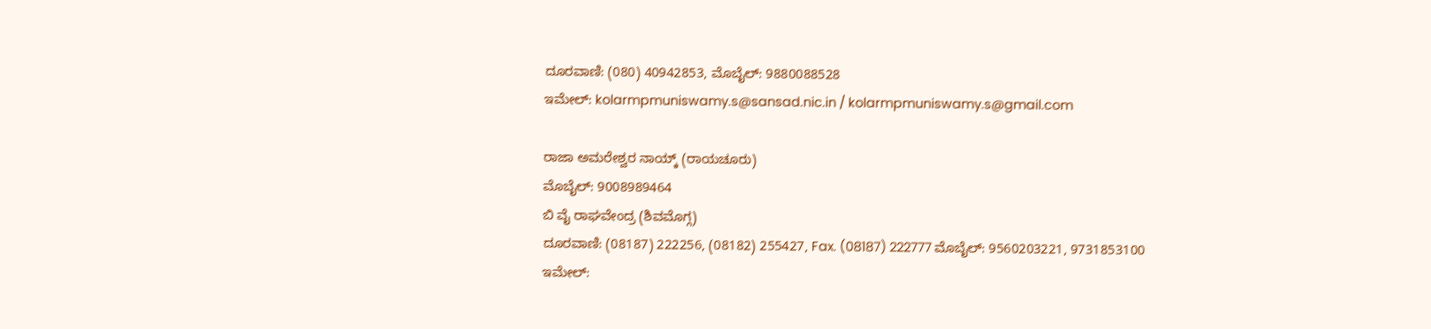ದೂರವಾಣಿ: (080) 40942853, ಮೊಬೈಲ್: 9880088528
ಇಮೇಲ್: kolarmpmuniswamy.s@sansad.nic.in / kolarmpmuniswamy.s@gmail.com

ರಾಜಾ ಅಮರೇಶ್ವರ ನಾಯ್ಕ್ (ರಾಯಚೂರು)
ಮೊಬೈಲ್: 9008989464
ಬಿ ವೈ ರಾಘವೇಂದ್ರ (ಶಿವಮೊಗ್ಗ)
ದೂರವಾಣಿ: (08187) 222256, (08182) 255427, Fax. (08187) 222777 ಮೊಬೈಲ್: 9560203221, 9731853100
ಇಮೇಲ್: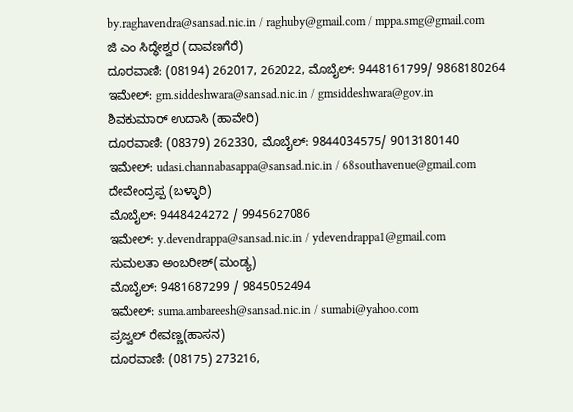by.raghavendra@sansad.nic.in / raghuby@gmail.com / mppa.smg@gmail.com
ಜಿ ಎಂ ಸಿದ್ಧೇಶ್ವರ (ದಾವಣಗೆರೆ)
ದೂರವಾಣಿ: (08194) 262017, 262022, ಮೊಬೈಲ್: 9448161799/ 9868180264
ಇಮೇಲ್: gm.siddeshwara@sansad.nic.in / gmsiddeshwara@gov.in
ಶಿವಕುಮಾರ್ ಉದಾಸಿ (ಹಾವೇರಿ)
ದೂರವಾಣಿ: (08379) 262330, ಮೊಬೈಲ್: 9844034575/ 9013180140
ಇಮೇಲ್: udasi.channabasappa@sansad.nic.in / 68southavenue@gmail.com
ದೇವೇಂದ್ರಪ್ಪ (ಬಳ್ಳಾರಿ)
ಮೊಬೈಲ್: 9448424272 / 9945627086
ಇಮೇಲ್: y.devendrappa@sansad.nic.in / ydevendrappa1@gmail.com
ಸುಮಲತಾ ಅಂಬರೀಶ್(ಮಂಡ್ಯ)
ಮೊಬೈಲ್: 9481687299 / 9845052494
ಇಮೇಲ್: suma.ambareesh@sansad.nic.in / sumabi@yahoo.com
ಪ್ರಜ್ವಲ್ ರೇವಣ್ಣ(ಹಾಸನ)
ದೂರವಾಣಿ: (08175) 273216,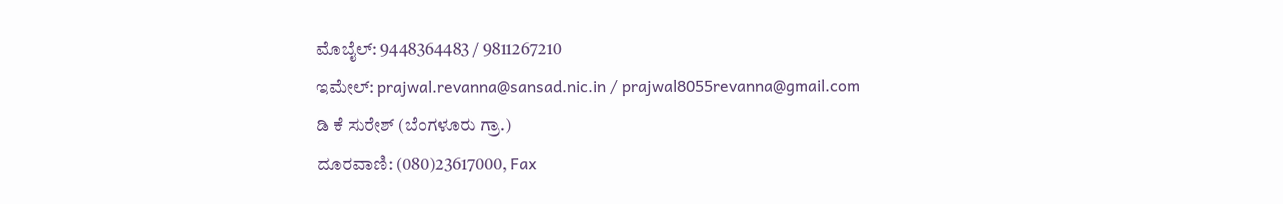ಮೊಬೈಲ್: 9448364483 / 9811267210
ಇಮೇಲ್: prajwal.revanna@sansad.nic.in / prajwal8055revanna@gmail.com
ಡಿ ಕೆ ಸುರೇಶ್ (ಬೆಂಗಳೂರು ಗ್ರಾ.)
ದೂರವಾಣಿ: (080)23617000, Fax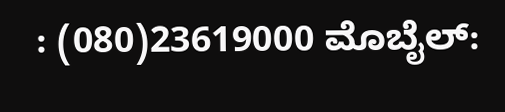: (080)23619000 ಮೊಬೈಲ್: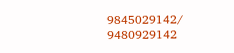9845029142/ 9480929142